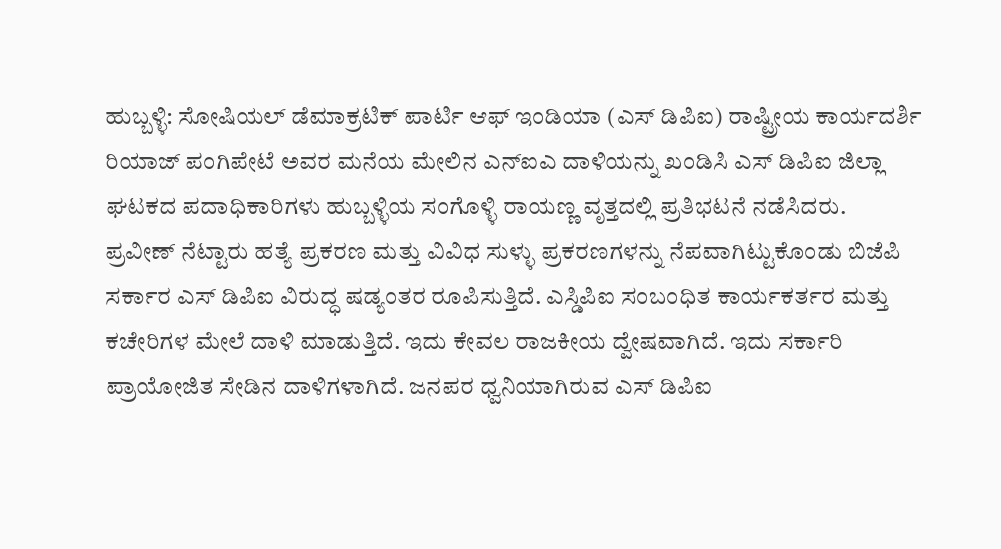ಹುಬ್ಬಳ್ಳಿ: ಸೋಷಿಯಲ್ ಡೆಮಾಕ್ರಟಿಕ್ ಪಾರ್ಟಿ ಆಫ್ ಇಂಡಿಯಾ (ಎಸ್ ಡಿಪಿಐ) ರಾಷ್ಟ್ರೀಯ ಕಾರ್ಯದರ್ಶಿ ರಿಯಾಜ್ ಪಂಗಿಪೇಟೆ ಅವರ ಮನೆಯ ಮೇಲಿನ ಎನ್ಐಎ ದಾಳಿಯನ್ನು ಖಂಡಿಸಿ ಎಸ್ ಡಿಪಿಐ ಜಿಲ್ಲಾ ಘಟಕದ ಪದಾಧಿಕಾರಿಗಳು ಹುಬ್ಬಳ್ಳಿಯ ಸಂಗೊಳ್ಳಿ ರಾಯಣ್ಣ ವೃತ್ತದಲ್ಲಿ ಪ್ರತಿಭಟನೆ ನಡೆಸಿದರು.
ಪ್ರವೀಣ್ ನೆಟ್ಟಾರು ಹತ್ಯೆ ಪ್ರಕರಣ ಮತ್ತು ವಿವಿಧ ಸುಳ್ಳು ಪ್ರಕರಣಗಳನ್ನು ನೆಪವಾಗಿಟ್ಟುಕೊಂಡು ಬಿಜೆಪಿ ಸರ್ಕಾರ ಎಸ್ ಡಿಪಿಐ ವಿರುದ್ಧ ಷಡ್ಯಂತರ ರೂಪಿಸುತ್ತಿದೆ. ಎಸ್ಡಿಪಿಐ ಸಂಬಂಧಿತ ಕಾರ್ಯಕರ್ತರ ಮತ್ತು ಕಚೇರಿಗಳ ಮೇಲೆ ದಾಳಿ ಮಾಡುತ್ತಿದೆ. ಇದು ಕೇವಲ ರಾಜಕೀಯ ದ್ವೇಷವಾಗಿದೆ. ಇದು ಸರ್ಕಾರಿ ಪ್ರಾಯೋಜಿತ ಸೇಡಿನ ದಾಳಿಗಳಾಗಿದೆ. ಜನಪರ ಧ್ವನಿಯಾಗಿರುವ ಎಸ್ ಡಿಪಿಐ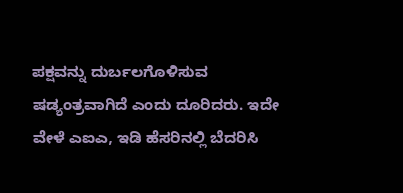ಪಕ್ಷವನ್ನು ದುರ್ಬಲಗೊಳಿಸುವ ಷಡ್ಯಂತ್ರವಾಗಿದೆ ಎಂದು ದೂರಿದರು. ಇದೇ ವೇಳೆ ಎಐಎ, ಇಡಿ ಹೆಸರಿನಲ್ಲಿ ಬೆದರಿಸಿ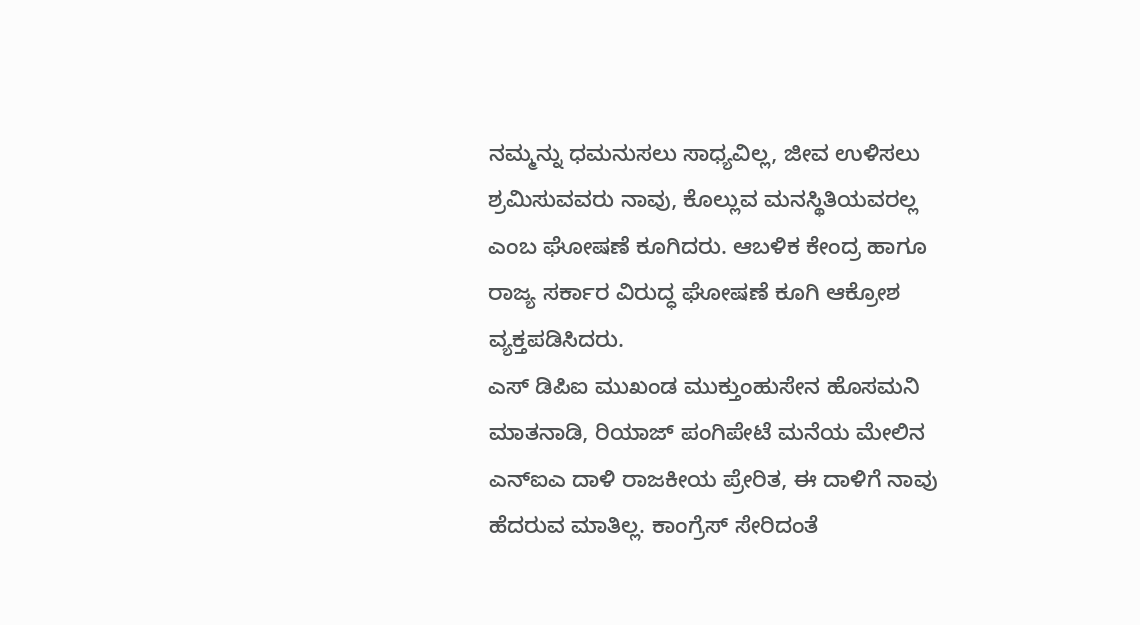ನಮ್ಮನ್ನು ಧಮನುಸಲು ಸಾಧ್ಯವಿಲ್ಲ, ಜೀವ ಉಳಿಸಲು ಶ್ರಮಿಸುವವರು ನಾವು, ಕೊಲ್ಲುವ ಮನಸ್ಥಿತಿಯವರಲ್ಲ ಎಂಬ ಘೋಷಣೆ ಕೂಗಿದರು. ಆಬಳಿಕ ಕೇಂದ್ರ ಹಾಗೂ ರಾಜ್ಯ ಸರ್ಕಾರ ವಿರುದ್ಧ ಘೋಷಣೆ ಕೂಗಿ ಆಕ್ರೋಶ ವ್ಯಕ್ತಪಡಿಸಿದರು.
ಎಸ್ ಡಿಪಿಐ ಮುಖಂಡ ಮುಕ್ತುಂಹುಸೇನ ಹೊಸಮನಿ ಮಾತನಾಡಿ, ರಿಯಾಜ್ ಪಂಗಿಪೇಟೆ ಮನೆಯ ಮೇಲಿನ ಎನ್ಐಎ ದಾಳಿ ರಾಜಕೀಯ ಪ್ರೇರಿತ, ಈ ದಾಳಿಗೆ ನಾವು ಹೆದರುವ ಮಾತಿಲ್ಲ. ಕಾಂಗ್ರೆಸ್ ಸೇರಿದಂತೆ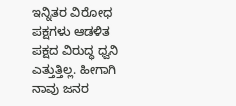ಇನ್ನಿತರ ವಿರೋಧ ಪಕ್ಷಗಳು ಆಡಳಿತ ಪಕ್ಷದ ವಿರುದ್ಧ ಧ್ವನಿ ಎತ್ತುತ್ತಿಲ್ಲ. ಹೀಗಾಗಿ ನಾವು ಜನರ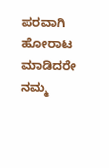ಪರವಾಗಿ ಹೋರಾಟ ಮಾಡಿದರೇ ನಮ್ಮ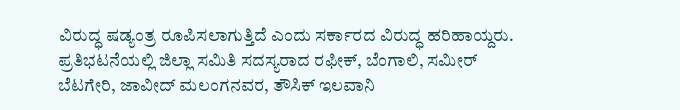ವಿರುದ್ಧ ಷಡ್ಯಂತ್ರ ರೂಪಿಸಲಾಗುತ್ತಿದೆ ಎಂದು ಸರ್ಕಾರದ ವಿರುದ್ಧ ಹರಿಹಾಯ್ದರು.
ಪ್ರತಿಭಟನೆಯಲ್ಲಿ ಜಿಲ್ಲಾ ಸಮಿತಿ ಸದಸ್ಯರಾದ ರಫೀಕ್, ಬೆಂಗಾಲಿ, ಸಮೀರ್ ಬೆಟಗೇರಿ, ಜಾವೀದ್ ಮಲಂಗನವರ, ತೌಸಿಕ್ ಇಲವಾನಿ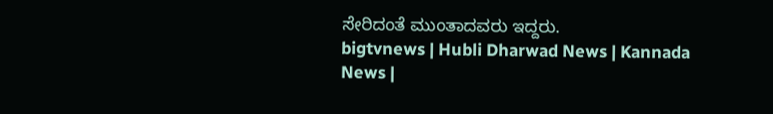ಸೇರಿದಂತೆ ಮುಂತಾದವರು ಇದ್ದರು.
bigtvnews | Hubli Dharwad News | Kannada News |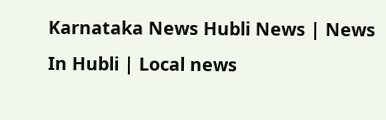Karnataka News Hubli News | News In Hubli | Local news